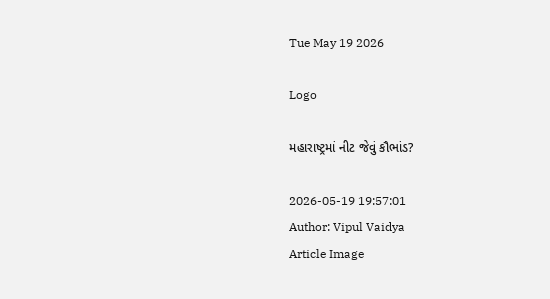Tue May 19 2026

Logo

મહારાષ્ટ્રમાં નીટ જેવું કૌભાંડ?

2026-05-19 19:57:01
Author: Vipul Vaidya
Article Image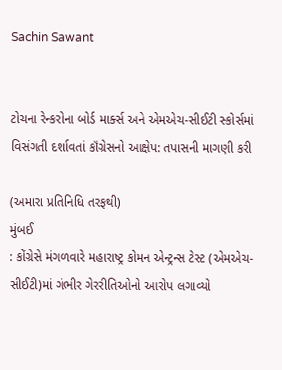Sachin Sawant


ટોચના રેન્કરોના બોર્ડ માર્ક્સ અને એમએચ-સીઈટી સ્કોર્સમાં વિસંગતી દર્શાવતાં કૉંગ્રેસનો આક્ષેપ: તપાસની માગણી કરી

(અમારા પ્રતિનિધિ તરફથી)
મુંબઈ
: કોંગ્રેસે મંગળવારે મહારાષ્ટ્ર કોમન એન્ટ્રન્સ ટેસ્ટ (એમએચ-સીઈટી)માં ગંભીર ગેરરીતિઓનો આરોપ લગાવ્યો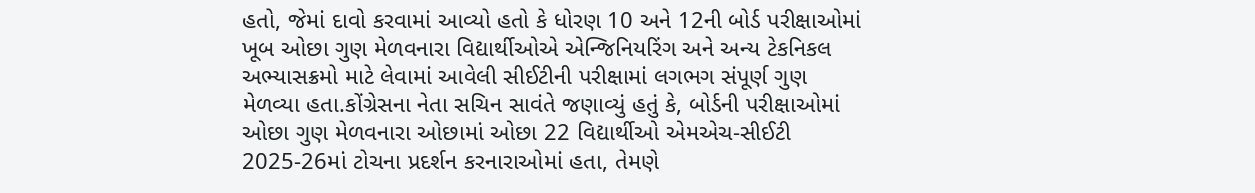હતો, જેમાં દાવો કરવામાં આવ્યો હતો કે ધોરણ 10 અને 12ની બોર્ડ પરીક્ષાઓમાં ખૂબ ઓછા ગુણ મેળવનારા વિદ્યાર્થીઓએ એન્જિનિયરિંગ અને અન્ય ટેકનિકલ અભ્યાસક્રમો માટે લેવામાં આવેલી સીઈટીની પરીક્ષામાં લગભગ સંપૂર્ણ ગુણ મેળવ્યા હતા.કોંગ્રેસના નેતા સચિન સાવંતે જણાવ્યું હતું કે, બોર્ડની પરીક્ષાઓમાં ઓછા ગુણ મેળવનારા ઓછામાં ઓછા 22 વિદ્યાર્થીઓ એમએચ-સીઈટી 2025-26માં ટોચના પ્રદર્શન કરનારાઓમાં હતા, તેમણે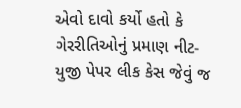એવો દાવો કર્યો હતો કે ગેરરીતિઓનું પ્રમાણ નીટ-યુજી પેપર લીક કેસ જેવું જ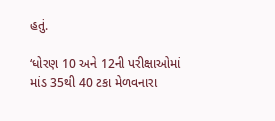હતું.

‘ધોરણ 10 અને 12ની પરીક્ષાઓમાં માંડ 35થી 40 ટકા મેળવનારા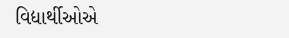વિદ્યાર્થીઓએ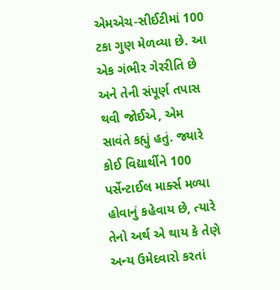એમએચ-સીઈટીમાં 100 ટકા ગુણ મેળવ્યા છે. આ એક ગંભીર ગેરરીતિ છે અને તેની સંપૂર્ણ તપાસ થવી જોઈએ, એમ સાવંતે કહ્યું હતું. જ્યારે કોઈ વિદ્યાર્થીને 100 પર્સેન્ટાઈલ માર્ક્સ મળ્યા હોવાનું કહેવાય છે, ત્યારે તેનો અર્થ એ થાય કે તેણે અન્ય ઉમેદવારો કરતાં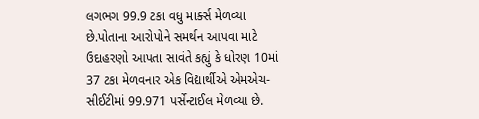લગભગ 99.9 ટકા વધુ માર્ક્સ મેળવ્યા છે.પોતાના આરોપોને સમર્થન આપવા માટે ઉદાહરણો આપતા સાવંતે કહ્યું કે ધોરણ 10માં 37 ટકા મેળવનાર એક વિદ્યાર્થીએ એમએચ-સીઈટીમાં 99.971 પર્સેન્ટાઈલ મેળવ્યા છે.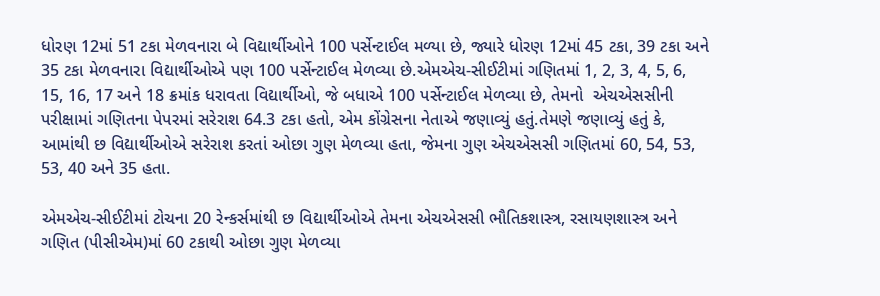ધોરણ 12માં 51 ટકા મેળવનારા બે વિદ્યાર્થીઓને 100 પર્સેન્ટાઈલ મળ્યા છે, જ્યારે ધોરણ 12માં 45 ટકા, 39 ટકા અને 35 ટકા મેળવનારા વિદ્યાર્થીઓએ પણ 100 પર્સેન્ટાઈલ મેળવ્યા છે.એમએચ-સીઈટીમાં ગણિતમાં 1, 2, 3, 4, 5, 6, 15, 16, 17 અને 18 ક્રમાંક ધરાવતા વિદ્યાર્થીઓ, જે બધાએ 100 પર્સેન્ટાઈલ મેળવ્યા છે, તેમનો  એચએસસીની પરીક્ષામાં ગણિતના પેપરમાં સરેરાશ 64.3 ટકા હતો, એમ કોંગ્રેસના નેતાએ જણાવ્યું હતું.તેમણે જણાવ્યું હતું કે, આમાંથી છ વિદ્યાર્થીઓએ સરેરાશ કરતાં ઓછા ગુણ મેળવ્યા હતા, જેમના ગુણ એચએસસી ગણિતમાં 60, 54, 53, 53, 40 અને 35 હતા.

એમએચ-સીઈટીમાં ટોચના 20 રેન્કર્સમાંથી છ વિદ્યાર્થીઓએ તેમના એચએસસી ભૌતિકશાસ્ત્ર, રસાયણશાસ્ત્ર અને ગણિત (પીસીએમ)માં 60 ટકાથી ઓછા ગુણ મેળવ્યા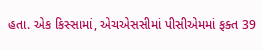હતા. એક કિસ્સામાં, એચએસસીમાં પીસીએમમાં ફક્ત 39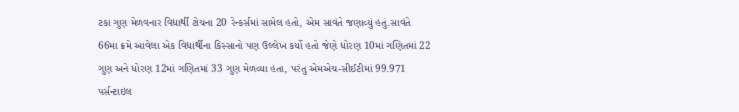ટકા ગુણ મેળવનાર વિદ્યાર્થી ટોચના 20 રેન્કર્સમાં સામેલ હતો, એમ સાવંતે જણાવ્યું હતું.સાવંતે 66મા ક્રમે આવેલા એક વિદ્યાર્થીના કિસ્સાનો પણ ઉલ્લેખ કર્યો હતો જેણે ધોરણ 10માં ગણિતમાં 22 ગુણ અને ધોરણ 12માં ગણિતમાં 33 ગુણ મેળવ્યા હતા, પરંતુ એમએચ-સીઈટીમાં 99.971 પર્સન્ટાઇલ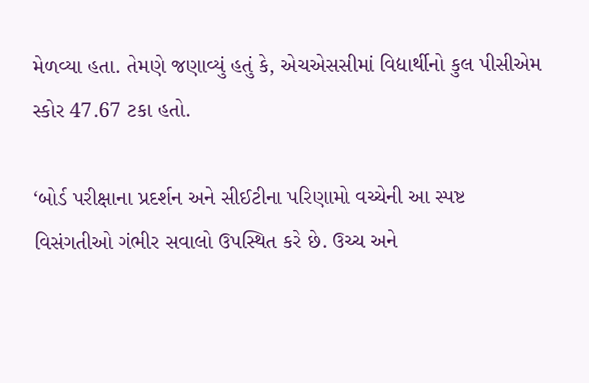મેળવ્યા હતા. તેમણે જણાવ્યું હતું કે, એચએસસીમાં વિદ્યાર્થીનો કુલ પીસીએમ સ્કોર 47.67 ટકા હતો.

‘બોર્ડ પરીક્ષાના પ્રદર્શન અને સીઈટીના પરિણામો વચ્ચેની આ સ્પષ્ટ વિસંગતીઓ ગંભીર સવાલો ઉપસ્થિત કરે છે. ઉચ્ચ અને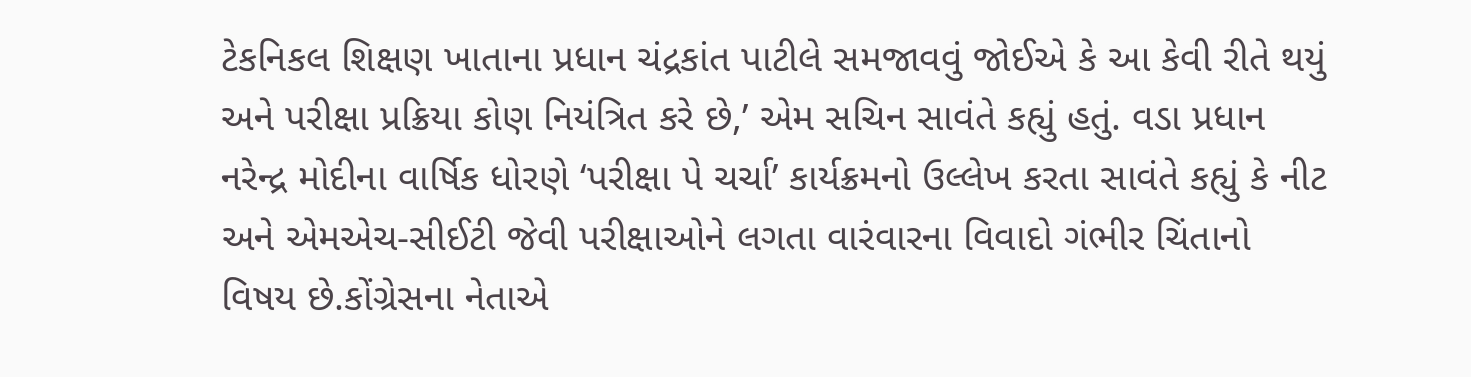ટેકનિકલ શિક્ષણ ખાતાના પ્રધાન ચંદ્રકાંત પાટીલે સમજાવવું જોઈએ કે આ કેવી રીતે થયું અને પરીક્ષા પ્રક્રિયા કોણ નિયંત્રિત કરે છે,’ એમ સચિન સાવંતે કહ્યું હતું. વડા પ્રધાન નરેન્દ્ર મોદીના વાર્ષિક ધોરણે ‘પરીક્ષા પે ચર્ચા’ કાર્યક્રમનો ઉલ્લેખ કરતા સાવંતે કહ્યું કે નીટ અને એમએચ-સીઈટી જેવી પરીક્ષાઓને લગતા વારંવારના વિવાદો ગંભીર ચિંતાનો વિષય છે.કોંગ્રેસના નેતાએ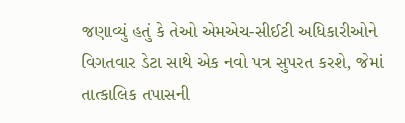જણાવ્યું હતું કે તેઓ એમએચ-સીઈટી અધિકારીઓને વિગતવાર ડેટા સાથે એક નવો પત્ર સુપરત કરશે, જેમાં તાત્કાલિક તપાસની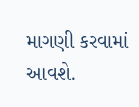માગણી કરવામાં આવશે.